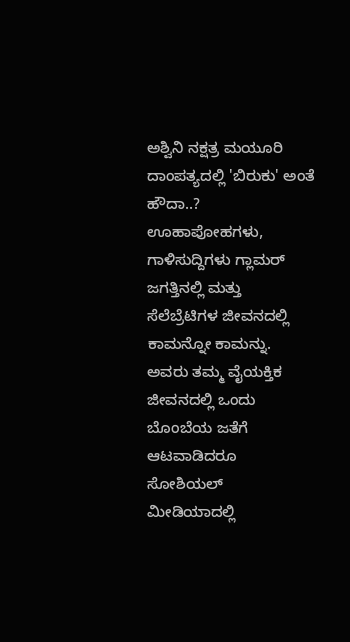ಅಶ್ವಿನಿ ನಕ್ಷತ್ರ ಮಯೂರಿ ದಾಂಪತ್ಯದಲ್ಲಿ 'ಬಿರುಕು' ಅಂತೆ ಹೌದಾ..?
ಊಹಾಪೋಹಗಳು, ಗಾಳಿಸುದ್ದಿಗಳು ಗ್ಲಾಮರ್ ಜಗತ್ತಿನಲ್ಲಿ ಮತ್ತು ಸೆಲೆಬ್ರೆಟಿಗಳ ಜೀವನದಲ್ಲಿ ಕಾಮನ್ನೋ ಕಾಮನ್ನು. ಅವರು ತಮ್ಮ ವೈಯಕ್ತಿಕ ಜೀವನದಲ್ಲಿ ಒಂದು ಬೊಂಬೆಯ ಜತೆಗೆ ಆಟವಾಡಿದರೂ ಸೋಶಿಯಲ್ ಮೀಡಿಯಾದಲ್ಲಿ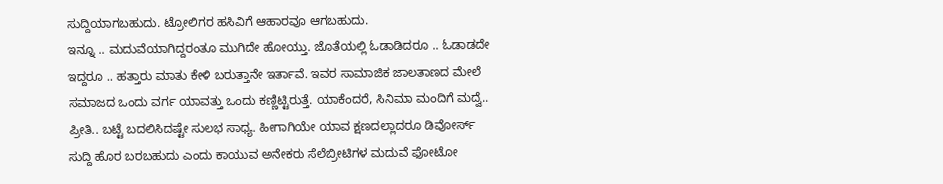ಸುದ್ದಿಯಾಗಬಹುದು. ಟ್ರೋಲಿಗರ ಹಸಿವಿಗೆ ಆಹಾರವೂ ಆಗಬಹುದು.
ಇನ್ನೂ .. ಮದುವೆಯಾಗಿದ್ದರಂತೂ ಮುಗಿದೇ ಹೋಯ್ತು. ಜೊತೆಯಲ್ಲಿ ಓಡಾಡಿದರೂ .. ಓಡಾಡದೇ ಇದ್ದರೂ .. ಹತ್ತಾರು ಮಾತು ಕೇಳಿ ಬರುತ್ತಾನೇ ಇರ್ತಾವೆ. ಇವರ ಸಾಮಾಜಿಕ ಜಾಲತಾಣದ ಮೇಲೆ ಸಮಾಜದ ಒಂದು ವರ್ಗ ಯಾವತ್ತು ಒಂದು ಕಣ್ಣಿಟ್ಟಿರುತ್ತೆ. ಯಾಕೆಂದರೆ, ಸಿನಿಮಾ ಮಂದಿಗೆ ಮದ್ವೆ.. ಪ್ರೀತಿ.. ಬಟ್ಟೆ ಬದಲಿಸಿದಷ್ಟೇ ಸುಲಭ ಸಾಧ್ಯ. ಹೀಗಾಗಿಯೇ ಯಾವ ಕ್ಷಣದಲ್ಲಾದರೂ ಡಿವೋರ್ಸ್ ಸುದ್ದಿ ಹೊರ ಬರಬಹುದು ಎಂದು ಕಾಯುವ ಅನೇಕರು ಸೆಲೆಬ್ರೀಟಿಗಳ ಮದುವೆ ಫೋಟೋ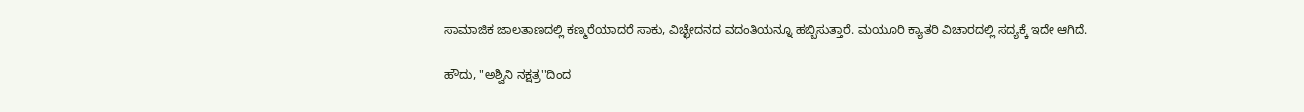ಸಾಮಾಜಿಕ ಜಾಲತಾಣದಲ್ಲಿ ಕಣ್ಮರೆಯಾದರೆ ಸಾಕು, ವಿಚ್ಛೇದನದ ವದಂತಿಯನ್ನೂ ಹಬ್ಬಿಸುತ್ತಾರೆ. ಮಯೂರಿ ಕ್ಯಾತರಿ ವಿಚಾರದಲ್ಲಿ ಸದ್ಯಕ್ಕೆ ಇದೇ ಆಗಿದೆ.

ಹೌದು, "ಅಶ್ವಿನಿ ನಕ್ಷತ್ರ''ದಿಂದ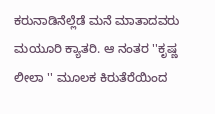ಕರುನಾಡಿನೆಲ್ಲೆಡೆ ಮನೆ ಮಾತಾದವರು ಮಯೂರಿ ಕ್ಯಾತರಿ. ಆ ನಂತರ ''ಕೃಷ್ಣ ಲೀಲಾ '' ಮೂಲಕ ಕಿರುತೆರೆಯಿಂದ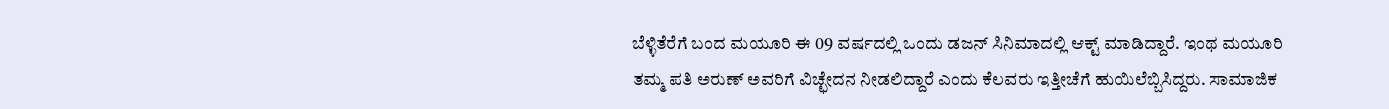ಬೆಳ್ಳಿತೆರೆಗೆ ಬಂದ ಮಯೂರಿ ಈ 09 ವರ್ಷದಲ್ಲಿ ಒಂದು ಡಜನ್ ಸಿನಿಮಾದಲ್ಲಿ ಆಕ್ಟ್ ಮಾಡಿದ್ದಾರೆ. ಇಂಥ ಮಯೂರಿ ತಮ್ಮ ಪತಿ ಅರುಣ್ ಅವರಿಗೆ ವಿಚ್ಛೇದನ ನೀಡಲಿದ್ದಾರೆ ಎಂದು ಕೆಲವರು ಇತ್ತೀಚೆಗೆ ಹುಯಿಲೆಬ್ಬಿಸಿದ್ದರು. ಸಾಮಾಜಿಕ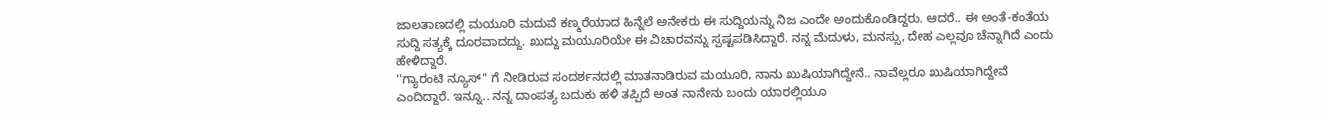ಜಾಲತಾಣದಲ್ಲಿ ಮಯೂರಿ ಮದುವೆ ಕಣ್ಮರೆಯಾದ ಹಿನ್ನೆಲೆ ಅನೇಕರು ಈ ಸುದ್ದಿಯನ್ನು ನಿಜ ಎಂದೇ ಅಂದುಕೊಂಡಿದ್ದರು. ಆದರೆ.. ಈ ಅಂತೆ-ಕಂತೆಯ ಸುದ್ದಿ ಸತ್ಯಕ್ಕೆ ದೂರವಾದದ್ದು. ಖುದ್ದು ಮಯೂರಿಯೇ ಈ ವಿಚಾರವನ್ನು ಸ್ಪಷ್ಟಪಡಿಸಿದ್ದಾರೆ. ನನ್ನ ಮೆದುಳು, ಮನಸ್ಸು, ದೇಹ ಎಲ್ಲವೂ ಚೆನ್ನಾಗಿದೆ ಎಂದು ಹೇಳಿದ್ದಾರೆ.
''ಗ್ಯಾರಂಟಿ ನ್ಯೂಸ್'' ಗೆ ನೀಡಿರುವ ಸಂದರ್ಶನದಲ್ಲಿ ಮಾತನಾಡಿರುವ ಮಯೂರಿ, ನಾನು ಖುಷಿಯಾಗಿದ್ದೇನೆ.. ನಾವೆಲ್ಲರೂ ಖುಷಿಯಾಗಿದ್ದೇವೆ ಎಂದಿದ್ದಾರೆ. ಇನ್ನೂ.. ನನ್ನ ದಾಂಪತ್ಯ ಬದುಕು ಹಳಿ ತಪ್ಪಿದೆ ಅಂತ ನಾನೇನು ಬಂದು ಯಾರಲ್ಲಿಯೂ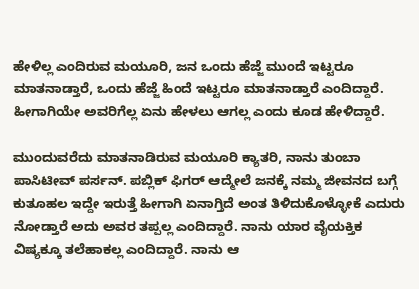ಹೇಳಿಲ್ಲ ಎಂದಿರುವ ಮಯೂರಿ, ಜನ ಒಂದು ಹೆಜ್ಜೆ ಮುಂದೆ ಇಟ್ಟರೂ ಮಾತನಾಡ್ತಾರೆ, ಒಂದು ಹೆಜ್ಜೆ ಹಿಂದೆ ಇಟ್ಟರೂ ಮಾತನಾಡ್ತಾರೆ ಎಂದಿದ್ದಾರೆ. ಹೀಗಾಗಿಯೇ ಅವರಿಗೆಲ್ಲ ಏನು ಹೇಳಲು ಆಗಲ್ಲ ಎಂದು ಕೂಡ ಹೇಳಿದ್ದಾರೆ.

ಮುಂದುವರೆದು ಮಾತನಾಡಿರುವ ಮಯೂರಿ ಕ್ಯಾತರಿ, ನಾನು ತುಂಬಾ ಪಾಸಿಟೀವ್ ಪರ್ಸನ್. ಪಬ್ಲಿಕ್ ಫಿಗರ್ ಆದ್ಮೇಲೆ ಜನಕ್ಕೆ ನಮ್ಮ ಜೀವನದ ಬಗ್ಗೆ ಕುತೂಹಲ ಇದ್ದೇ ಇರುತ್ತೆ ಹೀಗಾಗಿ ಏನಾಗ್ತಿದೆ ಅಂತ ತಿಳಿದುಕೊಳ್ಳೋಕೆ ಎದುರು ನೋಡ್ತಾರೆ ಅದು ಅವರ ತಪ್ಪಲ್ಲ ಎಂದಿದ್ದಾರೆ. ನಾನು ಯಾರ ವೈಯಕ್ತಿಕ ವಿಷ್ಯಕ್ಕೂ ತಲೆಹಾಕಲ್ಲ ಎಂದಿದ್ದಾರೆ. ನಾನು ಆ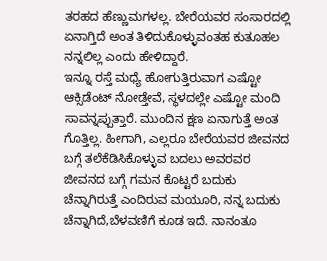ತರಹದ ಹೆಣ್ಣುಮಗಳಲ್ಲ. ಬೇರೆಯವರ ಸಂಸಾರದಲ್ಲಿ ಏನಾಗ್ತಿದೆ ಅಂತ ತಿಳಿದುಕೊಳ್ಳುವಂತಹ ಕುತೂಹಲ ನನ್ನಲಿಲ್ಲ ಎಂದು ಹೇಳಿದ್ದಾರೆ.
ಇನ್ನೂ ರಸ್ತೆ ಮಧ್ಯೆ ಹೋಗುತ್ತಿರುವಾಗ ಎಷ್ಟೋ ಆಕ್ಸಿಡೆಂಟ್ ನೋಡ್ತೇವೆ, ಸ್ಥಳದಲ್ಲೇ ಎಷ್ಟೋ ಮಂದಿ ಸಾವನ್ನಪ್ಪುತ್ತಾರೆ. ಮುಂದಿನ ಕ್ಷಣ ಏನಾಗುತ್ತೆ ಅಂತ ಗೊತ್ತಿಲ್ಲ. ಹೀಗಾಗಿ, ಎಲ್ಲರೂ ಬೇರೆಯವರ ಜೀವನದ ಬಗ್ಗೆ ತಲೆಕೆಡಿಸಿಕೊಳ್ಳುವ ಬದಲು ಅವರವರ ಜೀವನದ ಬಗ್ಗೆ ಗಮನ ಕೊಟ್ಟರೆ ಬದುಕು ಚೆನ್ನಾಗಿರುತ್ತೆ ಎಂದಿರುವ ಮಯೂರಿ, ನನ್ನ ಬದುಕು ಚೆನ್ನಾಗಿದೆ,ಬೆಳವಣಿಗೆ ಕೂಡ ಇದೆ. ನಾನಂತೂ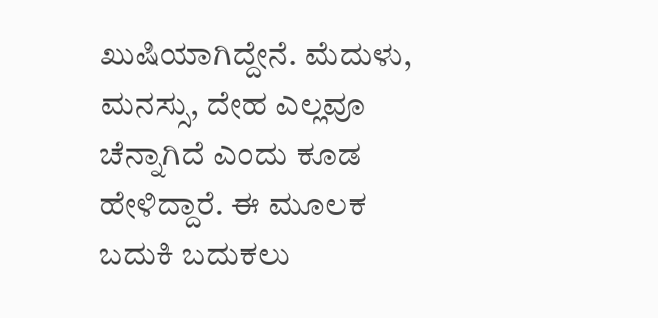ಖುಷಿಯಾಗಿದ್ದೇನೆ. ಮೆದುಳು, ಮನಸ್ಸು, ದೇಹ ಎಲ್ಲವೂ ಚೆನ್ನಾಗಿದೆ ಎಂದು ಕೂಡ ಹೇಳಿದ್ದಾರೆ. ಈ ಮೂಲಕ ಬದುಕಿ ಬದುಕಲು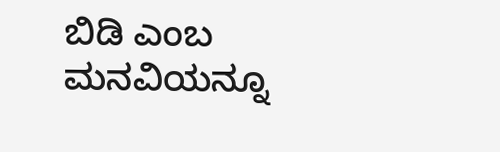ಬಿಡಿ ಎಂಬ ಮನವಿಯನ್ನೂ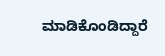ಮಾಡಿಕೊಂಡಿದ್ದಾರೆ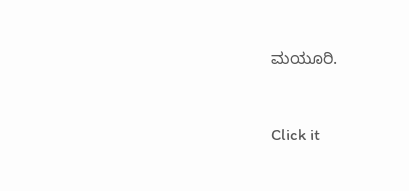ಮಯೂರಿ.


Click it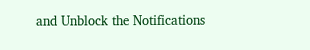and Unblock the Notifications